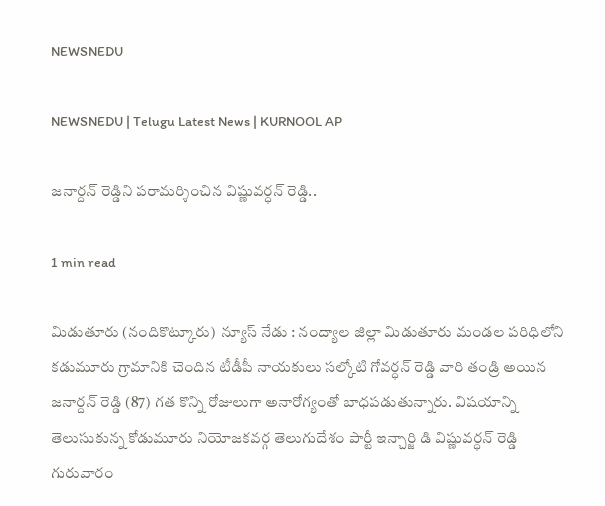NEWSNEDU

NEWSNEDU | Telugu Latest News | KURNOOL AP

జనార్దన్ రెడ్డిని పరామర్శించిన విష్ణువర్ధన్ రెడ్డి..

1 min read

మిడుతూరు (నందికొట్కూరు)  న్యూస్ నేడు : నంద్యాల జిల్లా మిడుతూరు మండల పరిధిలోని కడుమూరు గ్రామానికి చెందిన టీడీపీ నాయకులు సల్కోటి గోవర్ధన్ రెడ్డి వారి తండ్రి అయిన  జనార్దన్ రెడ్డి (87) గత కొన్ని రోజులుగా అనారోగ్యంతో బాధపడుతున్నారు. విషయాన్ని తెలుసుకున్న కోడుమూరు నియోజకవర్గ తెలుగుదేశం పార్టీ ఇన్చార్జి డి విష్ణువర్ధన్ రెడ్డి గురువారం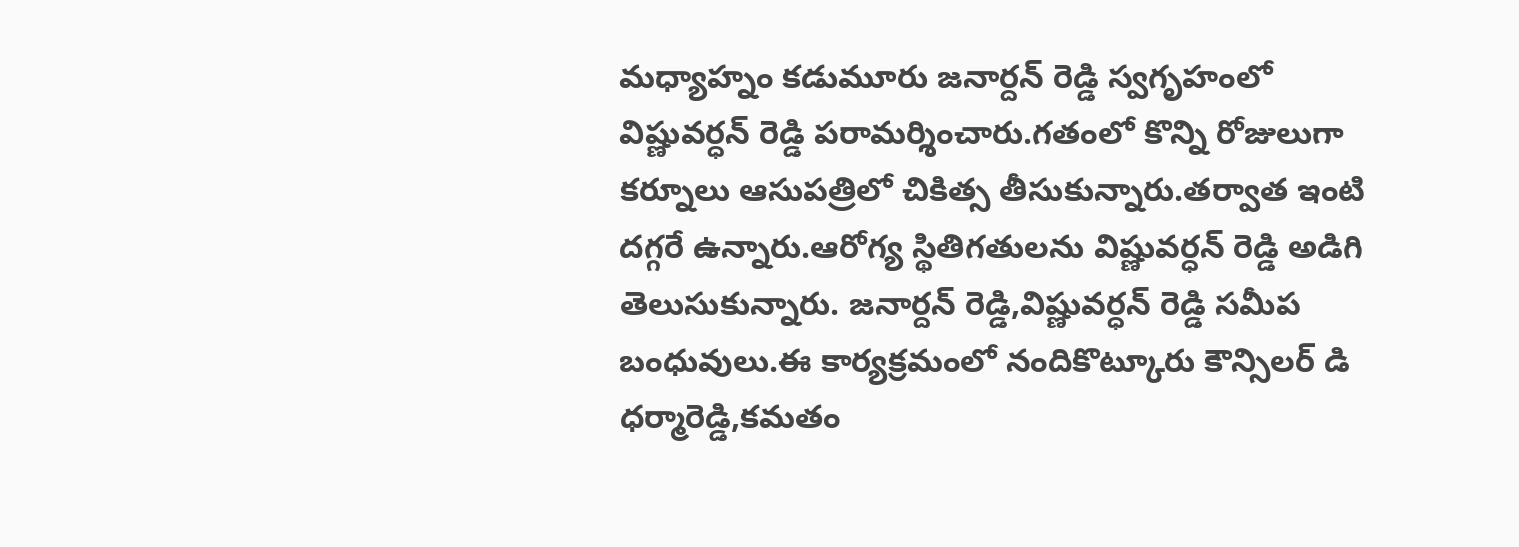మధ్యాహ్నం కడుమూరు జనార్దన్ రెడ్డి స్వగృహంలో విష్ణువర్ధన్ రెడ్డి పరామర్శించారు.గతంలో కొన్ని రోజులుగా కర్నూలు ఆసుపత్రిలో చికిత్స తీసుకున్నారు.తర్వాత ఇంటి దగ్గరే ఉన్నారు.ఆరోగ్య స్థితిగతులను విష్ణువర్ధన్ రెడ్డి అడిగి తెలుసుకున్నారు. జనార్దన్ రెడ్డి,విష్ణువర్ధన్ రెడ్డి సమీప బంధువులు.ఈ కార్యక్రమంలో నందికొట్కూరు కౌన్సిలర్ డి ధర్మారెడ్డి,కమతం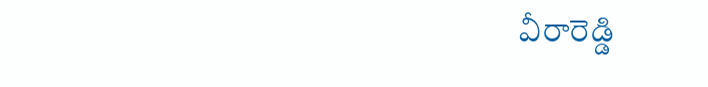వీరారెడ్డి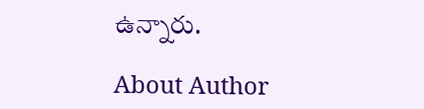ఉన్నారు.

About Author